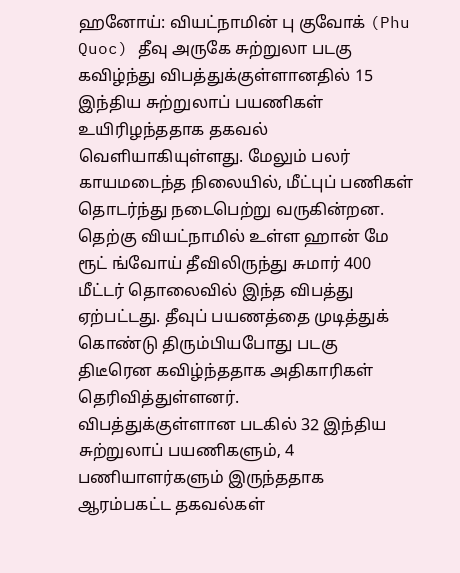ஹனோய்: வியட்நாமின் பு குவோக் (Phu Quoc) தீவு அருகே சுற்றுலா படகு கவிழ்ந்து விபத்துக்குள்ளானதில் 15 இந்திய சுற்றுலாப் பயணிகள் உயிரிழந்ததாக தகவல் வெளியாகியுள்ளது. மேலும் பலர் காயமடைந்த நிலையில், மீட்புப் பணிகள் தொடர்ந்து நடைபெற்று வருகின்றன.
தெற்கு வியட்நாமில் உள்ள ஹான் மே ரூட் ங்வோய் தீவிலிருந்து சுமார் 400 மீட்டர் தொலைவில் இந்த விபத்து ஏற்பட்டது. தீவுப் பயணத்தை முடித்துக் கொண்டு திரும்பியபோது படகு திடீரென கவிழ்ந்ததாக அதிகாரிகள் தெரிவித்துள்ளனர்.
விபத்துக்குள்ளான படகில் 32 இந்திய சுற்றுலாப் பயணிகளும், 4 பணியாளர்களும் இருந்ததாக ஆரம்பகட்ட தகவல்கள்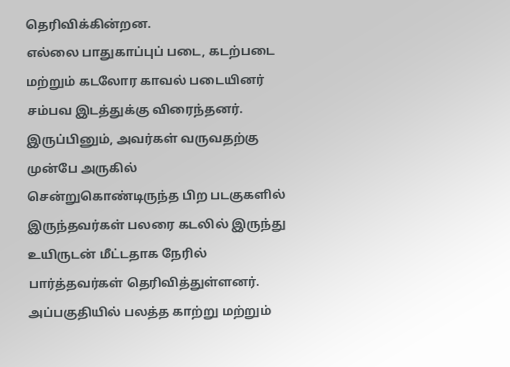தெரிவிக்கின்றன.
எல்லை பாதுகாப்புப் படை, கடற்படை மற்றும் கடலோர காவல் படையினர் சம்பவ இடத்துக்கு விரைந்தனர். இருப்பினும், அவர்கள் வருவதற்கு முன்பே அருகில் சென்றுகொண்டிருந்த பிற படகுகளில் இருந்தவர்கள் பலரை கடலில் இருந்து உயிருடன் மீட்டதாக நேரில் பார்த்தவர்கள் தெரிவித்துள்ளனர்.
அப்பகுதியில் பலத்த காற்று மற்றும்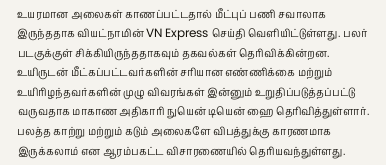உயரமான அலைகள் காணப்பட்டதால் மீட்புப் பணி சவாலாக இருந்ததாக வியட்நாமின் VN Express செய்தி வெளியிட்டுள்ளது. பலர் படகுக்குள் சிக்கியிருந்ததாகவும் தகவல்கள் தெரிவிக்கின்றன.
உயிருடன் மீட்கப்பட்டவர்களின் சரியான எண்ணிக்கை மற்றும் உயிரிழந்தவர்களின் முழு விவரங்கள் இன்னும் உறுதிப்படுத்தப்பட்டு வருவதாக மாகாண அதிகாரி நுயென் டியென் ஹை தெரிவித்துள்ளார். பலத்த காற்று மற்றும் கடும் அலைகளே விபத்துக்கு காரணமாக இருக்கலாம் என ஆரம்பகட்ட விசாரணையில் தெரியவந்துள்ளது.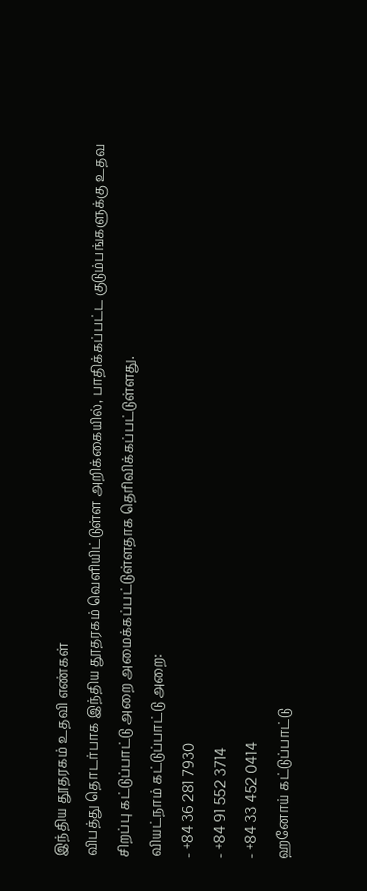இந்திய தூதரகம் உதவி எண்கள்
விபத்து தொடர்பாக இந்திய தூதரகம் வெளியிட்டுள்ள அறிக்கையில், பாதிக்கப்பட்ட குடும்பங்களுக்கு உதவ சிறப்பு கட்டுப்பாட்டு அறை அமைக்கப்பட்டுள்ளதாக தெரிவிக்கப்பட்டுள்ளது.
வியட்நாம் கட்டுப்பாட்டு அறை:
- +84 36 281 7930
- +84 91 552 3714
- +84 33 452 0414
ஹனோய் கட்டுப்பாட்டு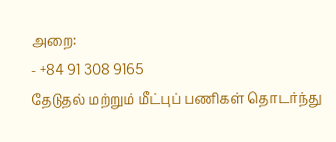அறை:
- +84 91 308 9165
தேடுதல் மற்றும் மீட்புப் பணிகள் தொடர்ந்து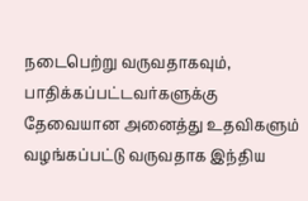நடைபெற்று வருவதாகவும், பாதிக்கப்பட்டவர்களுக்கு தேவையான அனைத்து உதவிகளும் வழங்கப்பட்டு வருவதாக இந்திய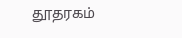தூதரகம்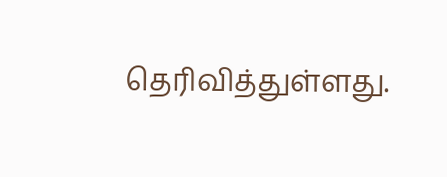தெரிவித்துள்ளது.